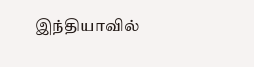இந்தியாவில்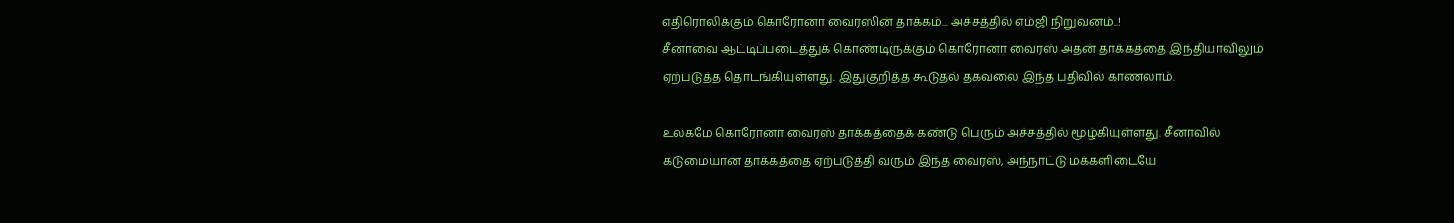எதிரொலிக்கும் கொரோனா வைரஸின் தாக்கம்... அச்சத்தில் எம்ஜி நிறுவனம்..!
சீனாவை ஆட்டிப்படைத்துக் கொண்டிருக்கும் கொரோனா வைரஸ் அதன் தாக்கத்தை இந்தியாவிலும் ஏற்படுத்த தொடங்கியுள்ளது. இதுகுறித்த கூடுதல் தகவலை இந்த பதிவில் காணலாம்.

உலகமே கொரோனா வைரஸ் தாக்கத்தைக் கண்டு பெரும் அச்சத்தில் மூழ்கியுள்ளது. சீனாவில் கடுமையான தாக்கத்தை ஏற்படுத்தி வரும் இந்த வைரஸ், அந்நாட்டு மக்களிடையே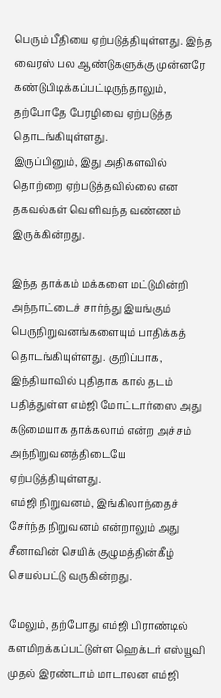பெரும் பீதியை ஏற்படுத்தியுள்ளது. இந்த வைரஸ் பல ஆண்டுகளுக்கு முன்னரே கண்டுபிடிக்கப்பட்டிருந்தாலும், தற்போதே பேரழிவை ஏற்படுத்த தொடங்கியுள்ளது.
இருப்பினும், இது அதிகளவில் தொற்றை ஏற்படுத்தவில்லை என தகவல்கள் வெளிவந்த வண்ணம் இருக்கின்றது.

இந்த தாக்கம் மக்களை மட்டுமின்றி அந்நாட்டைச் சார்ந்து இயங்கும் பெருநிறுவனங்களையும் பாதிக்கத் தொடங்கியுள்ளது. குறிப்பாக, இந்தியாவில் புதிதாக கால் தடம் பதித்துள்ள எம்ஜி மோட்டார்ஸை அது கடுமையாக தாக்கலாம் என்ற அச்சம் அந்நிறுவனத்திடையே ஏற்படுத்தியுள்ளது.
எம்ஜி நிறுவனம், இங்கிலாந்தைச் சேர்ந்த நிறுவனம் என்றாலும் அது சீனாவின் செயிக் குழுமத்தின்கீழ் செயல்பட்டு வருகின்றது.

மேலும், தற்போது எம்ஜி பிராண்டில் களமிறக்கப்பட்டுள்ள ஹெக்டர் எஸ்யூவி முதல் இரண்டாம் மாடாலன எம்ஜி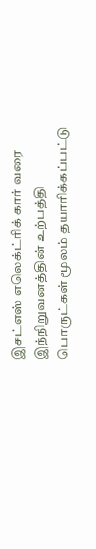இசட்எஸ் எலெக்ட்ரிக் கார் வரை இந்நிறுவனத்தின் உற்பத்தி பொருட்கள் மூலம் தயாரிக்கப்பட்டு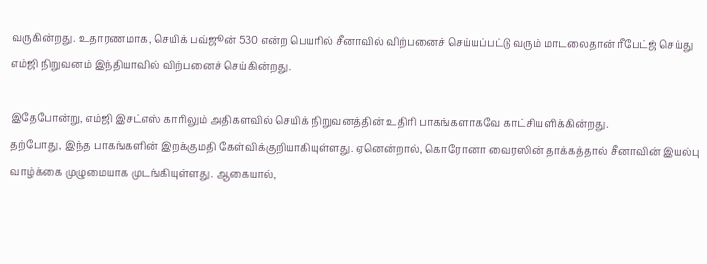வருகின்றது. உதாரணமாக, செயிக் பவ்ஜூன் 530 என்ற பெயரில் சீனாவில் விற்பனைச் செய்யப்பட்டு வரும் மாடலைதான் ரீபேட்ஜ் செய்து எம்ஜி நிறுவனம் இந்தியாவில் விற்பனைச் செய்கின்றது.

இதேபோன்று, எம்ஜி இசட்எஸ் காரிலும் அதிகளவில் செயிக் நிறுவனத்தின் உதிரி பாகங்களாகவே காட்சியளிக்கின்றது.
தற்போது, இந்த பாகங்களின் இறக்குமதி கேள்விக்குறியாகியுள்ளது. ஏனென்றால், கொரோனா வைரஸின் தாக்கத்தால் சீனாவின் இயல்பு வாழ்க்கை முழுமையாக முடங்கியுள்ளது. ஆகையால்,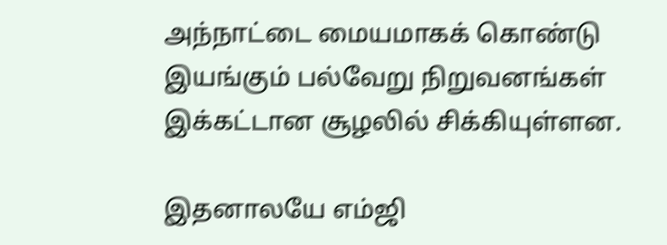அந்நாட்டை மையமாகக் கொண்டு இயங்கும் பல்வேறு நிறுவனங்கள் இக்கட்டான சூழலில் சிக்கியுள்ளன.

இதனாலயே எம்ஜி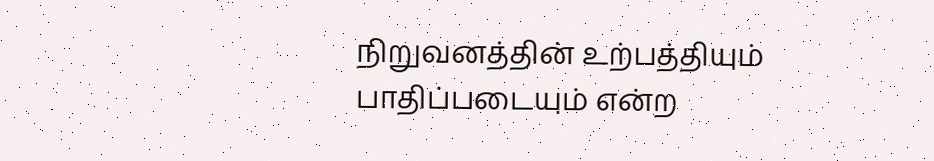நிறுவனத்தின் உற்பத்தியும் பாதிப்படையும் என்ற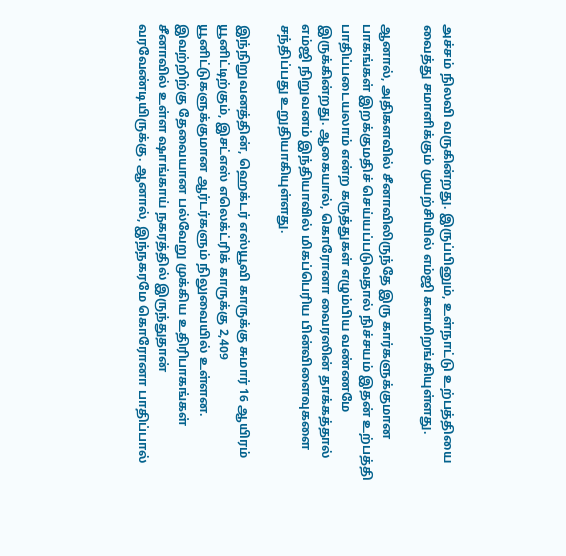அச்சம் நிலவி வருகின்றது. இருப்பினும், உள்நாட்டு உற்பத்தியை வைத்து சமாளிக்கும் முயற்சியில் எம்ஜி களமிறங்கியுள்ளது.

ஆனால், அதிகளவில் சீனாவிலிருந்தே இரு கார்களுக்குமான பாகங்கள் இறக்குமதிச் செய்யப்படுவதால் நிச்சயம் இதன் உற்பத்தி பாதிப்படையலாம் என்ற கருத்துகள் எழும்பிய வண்ணமே இருக்கின்றது. ஆகையால், கொரோனா வைரஸின் தாக்கத்தால் எம்ஜி நிறுவனம் இந்தியாவில் மிகப்பெரிய பின்விளைவுகளை சந்திப்பது உறுதியாகியுள்ளது.

இந்நிறுவனத்தின், ஹெக்டர் எஸ்யூவி காருக்கு சுமார் 16 ஆயிரம் யூனிட்டிற்கும், இசட்எஸ் எலெக்ட்ரிக் காருக்கு 2,409 யூனிட்டுகளுக்குமான ஆர்டர்களும் நிலுவையில் உள்ளன.
இவற்றிற்கு தேவையான பல்வேறு முக்கிய உதிரிபாகங்கள் சீனாவில் உள்ள ஷாங்காய் நகரத்தில் இருந்துதான் வரவேண்டியிருக்கு. ஆனால், இந்நகரமே கொரோனா பாதிப்பால்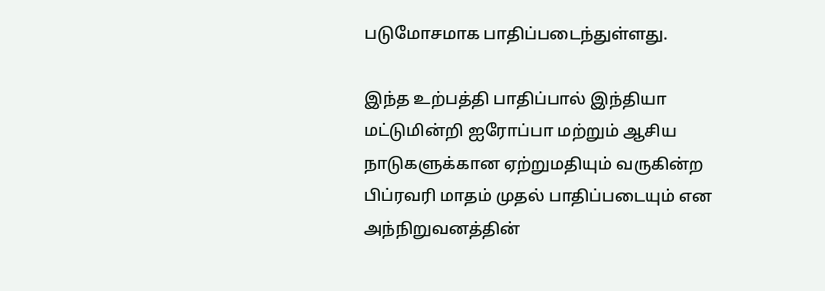படுமோசமாக பாதிப்படைந்துள்ளது.

இந்த உற்பத்தி பாதிப்பால் இந்தியா மட்டுமின்றி ஐரோப்பா மற்றும் ஆசிய நாடுகளுக்கான ஏற்றுமதியும் வருகின்ற பிப்ரவரி மாதம் முதல் பாதிப்படையும் என அந்நிறுவனத்தின்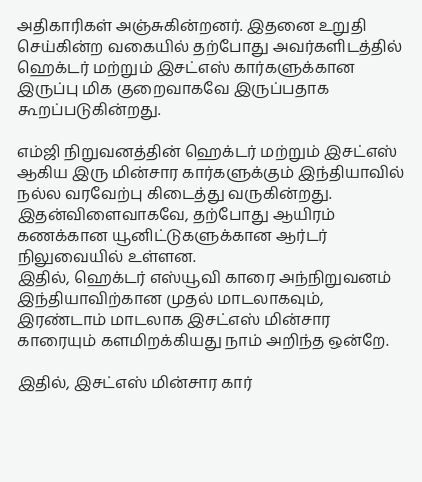அதிகாரிகள் அஞ்சுகின்றனர். இதனை உறுதி செய்கின்ற வகையில் தற்போது அவர்களிடத்தில் ஹெக்டர் மற்றும் இசட்எஸ் கார்களுக்கான இருப்பு மிக குறைவாகவே இருப்பதாக கூறப்படுகின்றது.

எம்ஜி நிறுவனத்தின் ஹெக்டர் மற்றும் இசட்எஸ் ஆகிய இரு மின்சார கார்களுக்கும் இந்தியாவில் நல்ல வரவேற்பு கிடைத்து வருகின்றது. இதன்விளைவாகவே, தற்போது ஆயிரம் கணக்கான யூனிட்டுகளுக்கான ஆர்டர் நிலுவையில் உள்ளன.
இதில், ஹெக்டர் எஸ்யூவி காரை அந்நிறுவனம் இந்தியாவிற்கான முதல் மாடலாகவும், இரண்டாம் மாடலாக இசட்எஸ் மின்சார காரையும் களமிறக்கியது நாம் அறிந்த ஒன்றே.

இதில், இசட்எஸ் மின்சார கார்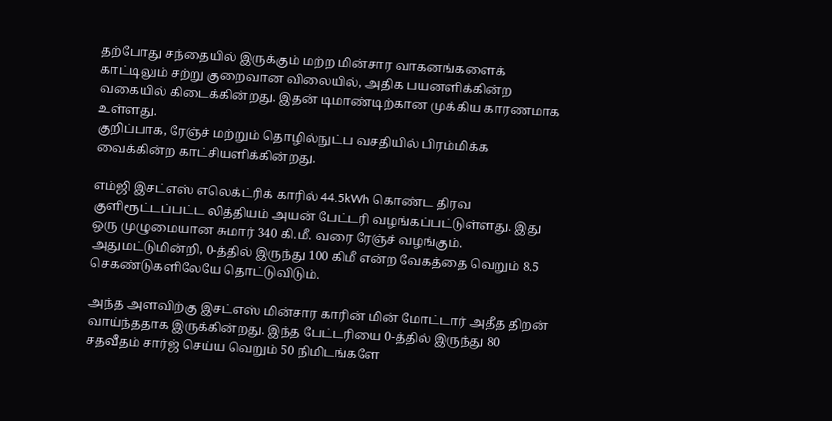தற்போது சந்தையில் இருக்கும் மற்ற மின்சார வாகனங்களைக் காட்டிலும் சற்று குறைவான விலையில், அதிக பயனளிக்கின்ற வகையில் கிடைக்கின்றது. இதன் டிமாண்டிற்கான முக்கிய காரணமாக உள்ளது.
குறிப்பாக, ரேஞ்ச் மற்றும் தொழில்நுட்ப வசதியில் பிரம்மிக்க வைக்கின்ற காட்சியளிக்கின்றது.

எம்ஜி இசட்எஸ் எலெக்ட்ரிக் காரில் 44.5kWh கொண்ட திரவ குளிரூட்டப்பட்ட லித்தியம் அயன் பேட்டரி வழங்கப்பட்டுள்ளது. இது ஒரு முழுமையான சுமார் 340 கி.மீ. வரை ரேஞ்ச் வழங்கும். அதுமட்டுமின்றி, 0-த்தில் இருந்து 100 கிமீ என்ற வேகத்தை வெறும் 8.5 செகண்டுகளிலேயே தொட்டுவிடும்.

அந்த அளவிற்கு இசட்எஸ் மின்சார காரின் மின் மோட்டார் அதீத திறன் வாய்ந்ததாக இருக்கின்றது. இந்த பேட்டரியை 0-த்தில் இருந்து 80 சதவீதம் சார்ஜ் செய்ய வெறும் 50 நிமிடங்களே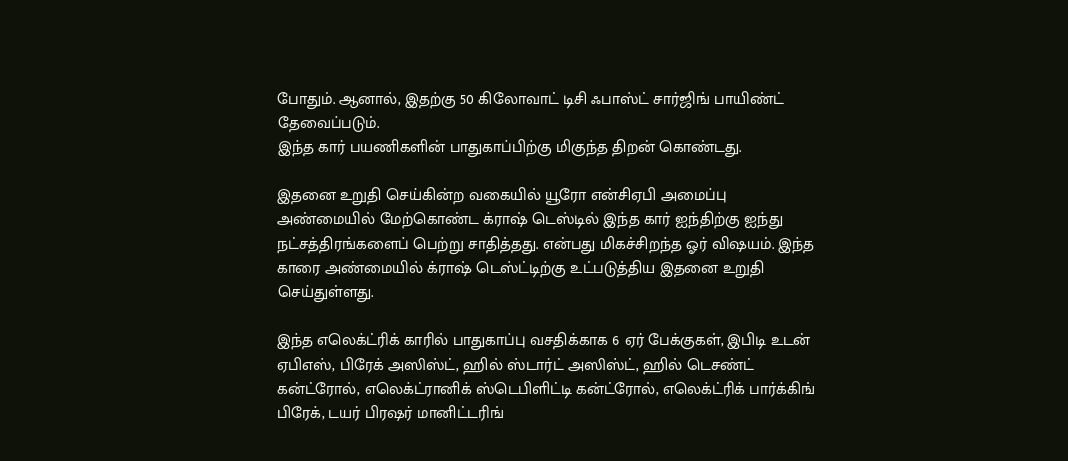போதும். ஆனால், இதற்கு 50 கிலோவாட் டிசி ஃபாஸ்ட் சார்ஜிங் பாயிண்ட் தேவைப்படும்.
இந்த கார் பயணிகளின் பாதுகாப்பிற்கு மிகுந்த திறன் கொண்டது.

இதனை உறுதி செய்கின்ற வகையில் யூரோ என்சிஏபி அமைப்பு அண்மையில் மேற்கொண்ட க்ராஷ் டெஸ்டில் இந்த கார் ஐந்திற்கு ஐந்து நட்சத்திரங்களைப் பெற்று சாதித்தது. என்பது மிகச்சிறந்த ஓர் விஷயம். இந்த காரை அண்மையில் க்ராஷ் டெஸ்ட்டிற்கு உட்படுத்திய இதனை உறுதி செய்துள்ளது.

இந்த எலெக்ட்ரிக் காரில் பாதுகாப்பு வசதிக்காக 6 ஏர் பேக்குகள், இபிடி உடன் ஏபிஎஸ், பிரேக் அஸிஸ்ட், ஹில் ஸ்டார்ட் அஸிஸ்ட், ஹில் டெசண்ட் கன்ட்ரோல், எலெக்ட்ரானிக் ஸ்டெபிளிட்டி கன்ட்ரோல், எலெக்ட்ரிக் பார்க்கிங் பிரேக், டயர் பிரஷர் மானிட்டரிங்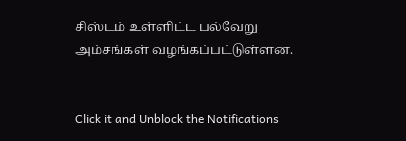சிஸ்டம் உள்ளிட்ட பல்வேறு அம்சங்கள் வழங்கப்பட்டுள்ளன.


Click it and Unblock the Notifications